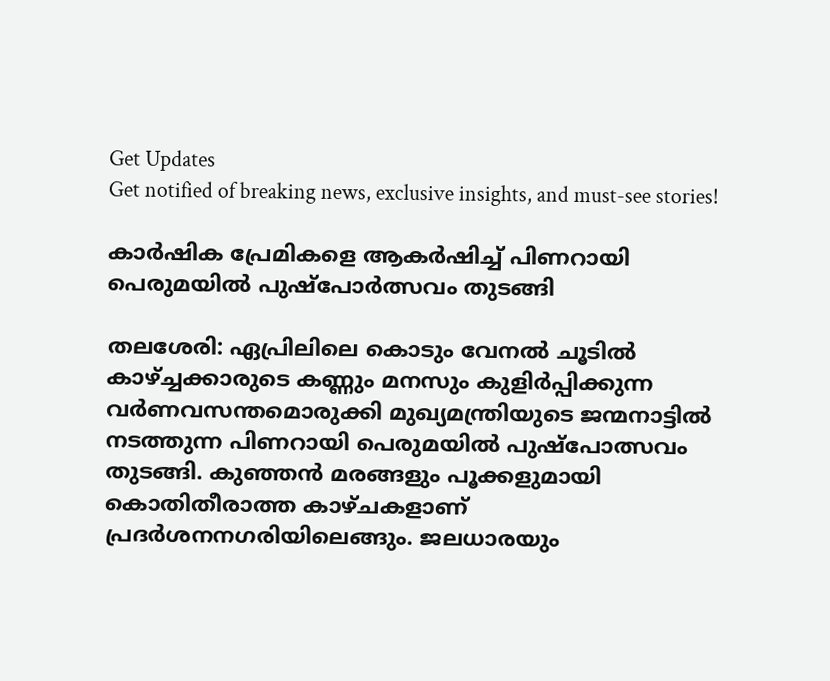Get Updates
Get notified of breaking news, exclusive insights, and must-see stories!

കാര്‍ഷിക പ്രേമികളെ ആകര്‍ഷിച്ച് പിണറായി പെരുമയില്‍ പുഷ്‌പോര്‍ത്സവം തുടങ്ങി

തലശേരി: ഏപ്രിലിലെ കൊടും വേനല്‍ ചൂടില്‍ കാഴ്ച്ചക്കാരുടെ കണ്ണും മനസും കുളിര്‍പ്പിക്കുന്ന വര്‍ണവസന്തമൊരുക്കി മുഖ്യമന്ത്രിയുടെ ജന്മനാട്ടില്‍ നടത്തുന്ന പിണറായി പെരുമയില്‍ പുഷ്പോത്സവം തുടങ്ങി. കുഞ്ഞന്‍ മരങ്ങളും പൂക്കളുമായി കൊതിതീരാത്ത കാഴ്ചകളാണ് പ്രദര്‍ശനനഗരിയിലെങ്ങും. ജലധാരയും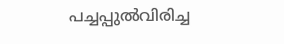പച്ചപ്പുല്‍വിരിച്ച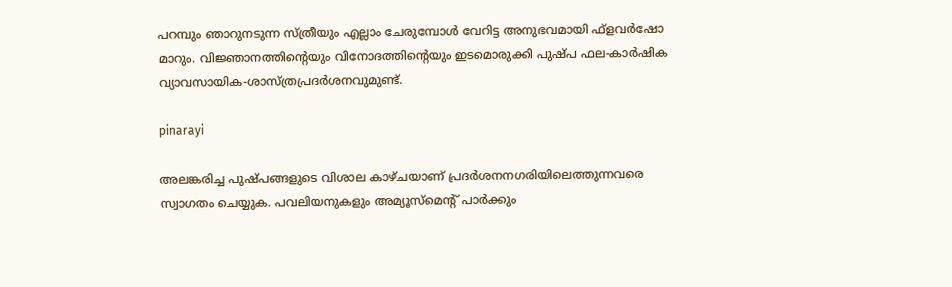പറമ്പും ഞാറുനടുന്ന സ്ത്രീയും എല്ലാം ചേരുമ്പോള്‍ വേറിട്ട അനുഭവമായി ഫ്ളവര്‍ഷോ മാറും. വിജ്ഞാനത്തിന്റെയും വിനോദത്തിന്റെയും ഇടമൊരുക്കി പുഷ്പ ഫല-കാര്‍ഷിക വ്യാവസായിക-ശാസ്ത്രപ്രദര്‍ശനവുമുണ്ട്.

pinarayi

അലങ്കരിച്ച പുഷ്പങ്ങളുടെ വിശാല കാഴ്ചയാണ് പ്രദര്‍ശനനഗരിയിലെത്തുന്നവരെ സ്വാഗതം ചെയ്യുക. പവലിയനുകളും അമ്യൂസ്മെന്റ് പാര്‍ക്കും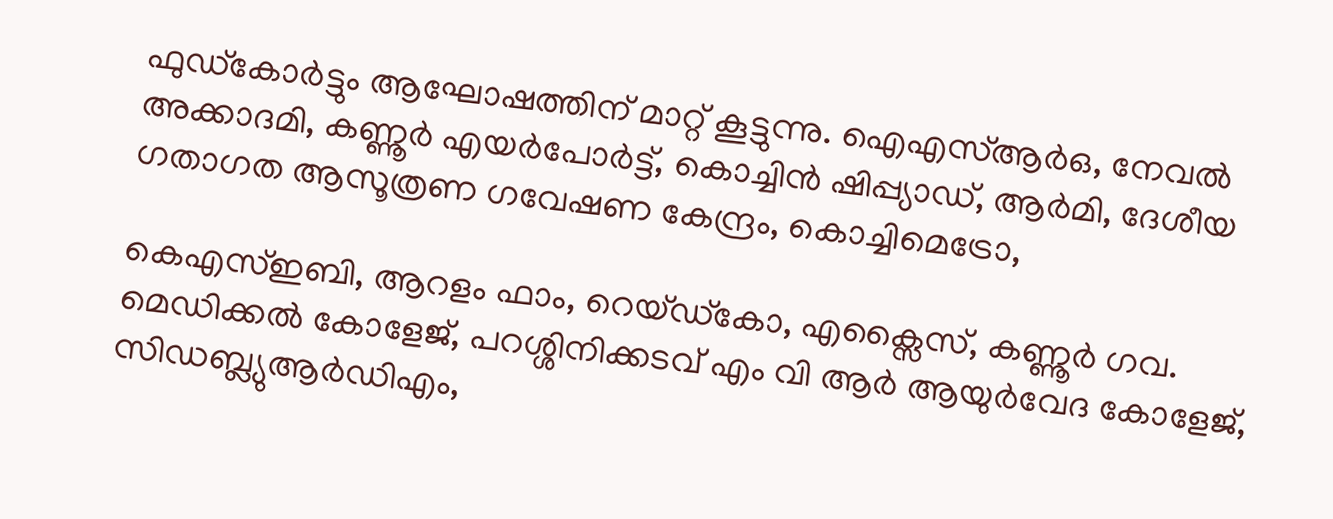ഫുഡ്കോര്‍ട്ടും ആഘോഷത്തിന് മാറ്റ് കൂട്ടുന്നു. ഐഎസ്ആര്‍ഒ, നേവല്‍ അക്കാദമി, കണ്ണൂര്‍ എയര്‍പോര്‍ട്ട്, കൊച്ചിന്‍ ഷിപ്പ്യാഡ്, ആര്‍മി, ദേശീയ ഗതാഗത ആസൂത്രണ ഗവേഷണ കേന്ദ്രം, കൊച്ചിമെട്രോ,

കെഎസ്ഇബി, ആറളം ഫാം, റെയ്ഡ്കോ, എക്സൈസ്, കണ്ണൂര്‍ ഗവ. മെഡിക്കല്‍ കോളേജ്, പറശ്ശിനിക്കടവ് എം വി ആര്‍ ആയുര്‍വേദ കോളേജ്, സിഡബ്ല്യുആര്‍ഡിഎം,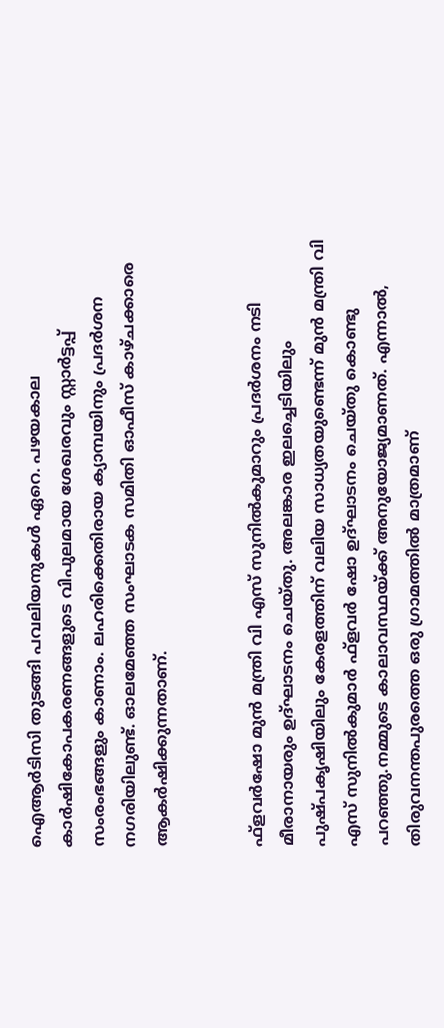ഐആര്‍ടിസി തുടങ്ങി പവലിയനുകള്‍ ഏറെ. പഴയകാല കാര്‍ഷികോപകരണങ്ങളുടെ വിപുലമായ ശേഖരവും സ്റ്റാര്‍ട്ടപ്പ് സംരംഭങ്ങളും കാണാം. ലഹരിക്കെതിരായ ക്യാമ്പയിനും പ്രദര്‍ശന നഗരിയിലുണ്ട്. ഓലമേഞ്ഞ സംഘാടക സമിതി ഓഫീസ് കാഴ്ചക്കാരെ ആകര്‍ഷിക്കുന്നതാണ്.


ഫ്ളവര്‍ഷോ മുന്‍ മന്ത്രി വി എസ് സുനില്‍കുമാറും പ്രദര്‍ശനം നടി മീരാനായരും ഉദ്ഘാടനം ചെയ്തു. അലങ്കാര ഇലച്ചെടിയിലും പുഷ്പകൃഷിയിലും കേരളത്തിന് വലിയ സാധ്യതയുണ്ടെന്ന് മുന്‍ മന്ത്രി വി എസ് സുനില്‍കുമാര്‍ ഫ്‌ളവര്‍ ഷോ ഉദ്ഘാടനം ചെയ്തു കൊണ്ടു പറഞ്ഞു.നമ്മുടെ കാലാവസ്ഥയ്ക്ക് അനുയോജ്യമാണത്. എന്നാല്‍, തിരുവനന്തപുരത്തെ ഒരു ഗ്രാമത്തില്‍ മാത്രമാണ്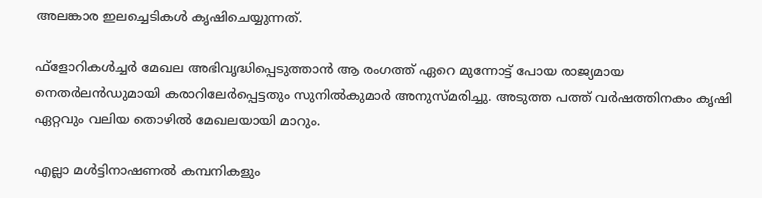അലങ്കാര ഇലച്ചെടികള്‍ കൃഷിചെയ്യുന്നത്.

ഫ്ളോറികള്‍ച്ചര്‍ മേഖല അഭിവൃദ്ധിപ്പെടുത്താന്‍ ആ രംഗത്ത് ഏറെ മുന്നോട്ട് പോയ രാജ്യമായ നെതര്‍ലന്‍ഡുമായി കരാറിലേര്‍പ്പെട്ടതും സുനില്‍കുമാര്‍ അനുസ്മരിച്ചു. അടുത്ത പത്ത് വര്‍ഷത്തിനകം കൃഷി ഏറ്റവും വലിയ തൊഴില്‍ മേഖലയായി മാറും.

എല്ലാ മള്‍ട്ടിനാഷണല്‍ കമ്പനികളും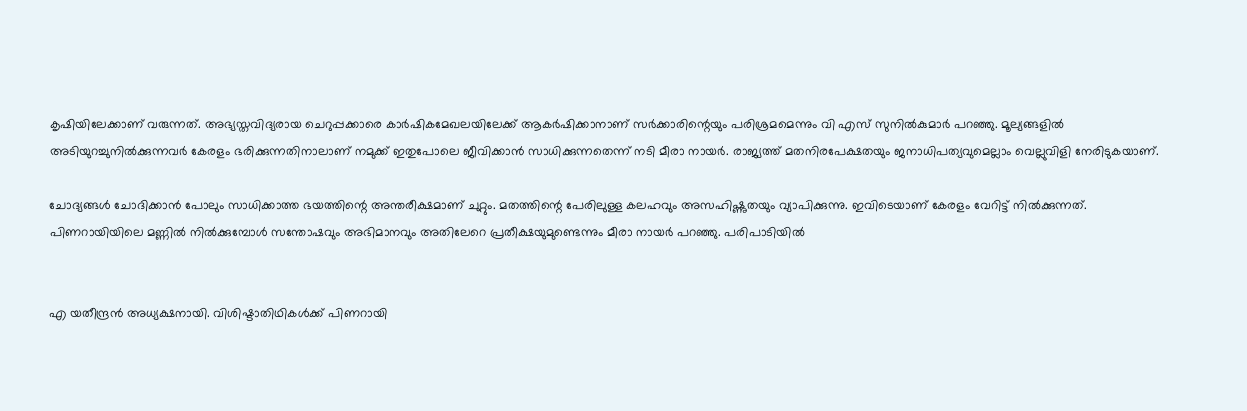കൃഷിയിലേക്കാണ് വരുന്നത്. അഭ്യസ്തവിദ്യരായ ചെറുപ്പക്കാരെ കാര്‍ഷികമേഖലയിലേക്ക് ആകര്‍ഷിക്കാനാണ് സര്‍ക്കാരിന്റെയും പരിശ്രമമെന്നും വി എസ് സുനില്‍കുമാര്‍ പറഞ്ഞു. മൂല്യങ്ങളില്‍ അടിയുറച്ചുനില്‍ക്കുന്നവര്‍ കേരളം ഭരിക്കുന്നതിനാലാണ് നമുക്ക് ഇതുപോലെ ജീവിക്കാന്‍ സാധിക്കുന്നതെന്ന് നടി മീരാ നായര്‍. രാജ്യത്ത് മതനിരപേക്ഷതയും ജനാധിപത്യവുമെല്ലാം വെല്ലുവിളി നേരിടുകയാണ്.

ചോദ്യങ്ങള്‍ ചോദിക്കാന്‍ പോലും സാധിക്കാത്ത ഭയത്തിന്റെ അന്തരീക്ഷമാണ് ചുറ്റും. മതത്തിന്റെ പേരിലുള്ള കലഹവും അസഹിഷ്ണുതയും വ്യാപിക്കുന്നു. ഇവിടെയാണ് കേരളം വേറിട്ട് നില്‍ക്കുന്നത്. പിണറായിയിലെ മണ്ണില്‍ നില്‍ക്കുമ്പോള്‍ സന്തോഷവും അഭിമാനവും അതിലേറെ പ്രതീക്ഷയുമുണ്ടെന്നും മീരാ നായര്‍ പറഞ്ഞു. പരിപാടിയില്‍


എ യതീന്ദ്രന്‍ അധ്യക്ഷനായി. വിശിഷ്ടാതിഥികള്‍ക്ക് പിണറായി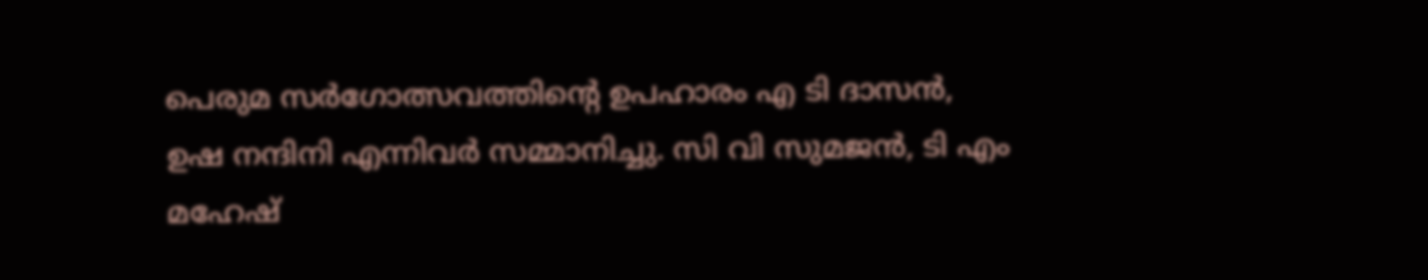പെരുമ സര്‍ഗോത്സവത്തിന്റെ ഉപഹാരം എ ടി ദാസന്‍, ഉഷ നന്ദിനി എന്നിവര്‍ സമ്മാനിച്ചു. സി വി സുമജന്‍, ടി എം മഹേഷ്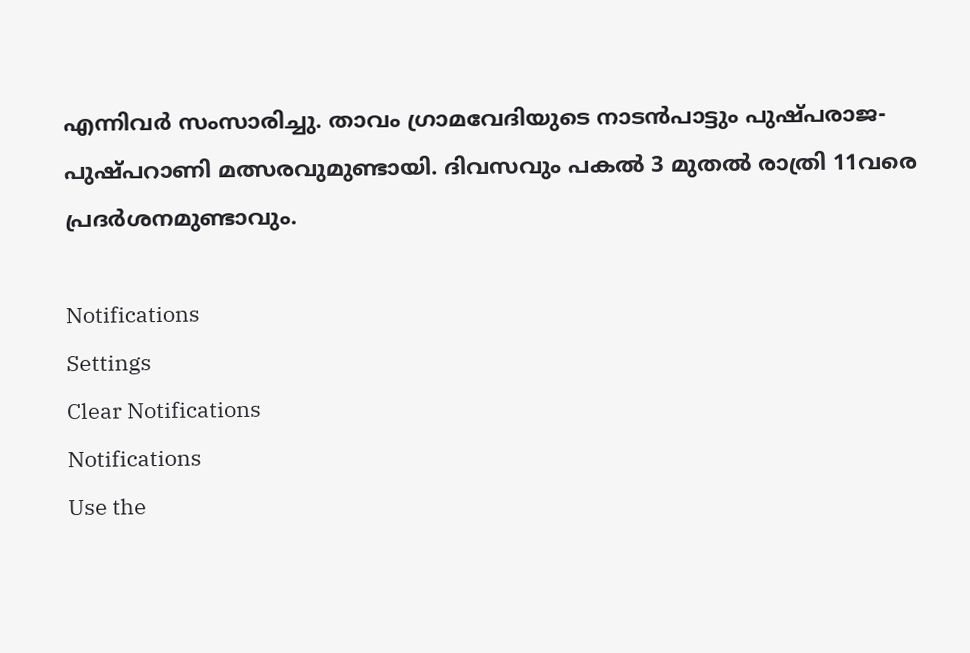എന്നിവര്‍ സംസാരിച്ചു. താവം ഗ്രാമവേദിയുടെ നാടന്‍പാട്ടും പുഷ്പരാജ-പുഷ്പറാണി മത്സരവുമുണ്ടായി. ദിവസവും പകല്‍ 3 മുതല്‍ രാത്രി 11വരെ പ്രദര്‍ശനമുണ്ടാവും.

Notifications
Settings
Clear Notifications
Notifications
Use the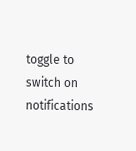toggle to switch on notifications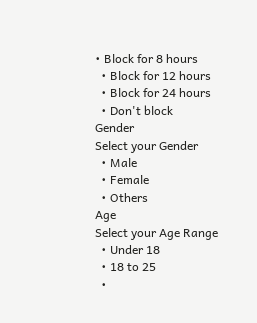• Block for 8 hours
  • Block for 12 hours
  • Block for 24 hours
  • Don't block
Gender
Select your Gender
  • Male
  • Female
  • Others
Age
Select your Age Range
  • Under 18
  • 18 to 25
  •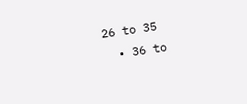26 to 35
  • 36 to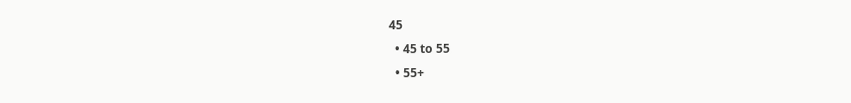45
  • 45 to 55
  • 55+